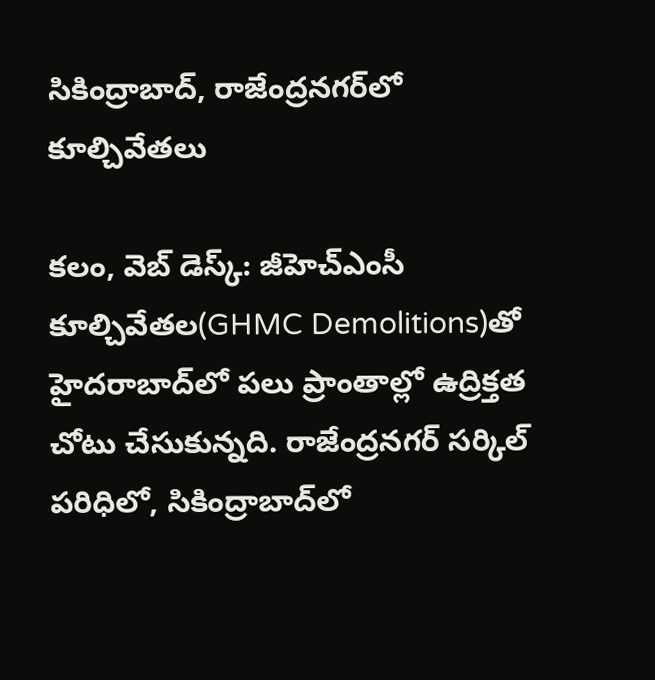సికింద్రాబాద్, రాజేంద్రనగర్‌లో కూల్చివేతలు

కలం, వెబ్ డెస్క్: జీహెచ్ఎంసీ కూల్చివేతల(GHMC Demolitions)తో హైదరాబాద్‌లో పలు ప్రాంతాల్లో ఉద్రిక్తత చోటు చేసుకున్నది. రాజేంద్రనగర్ సర్కిల్ పరిధిలో, సికింద్రాబాద్‌లో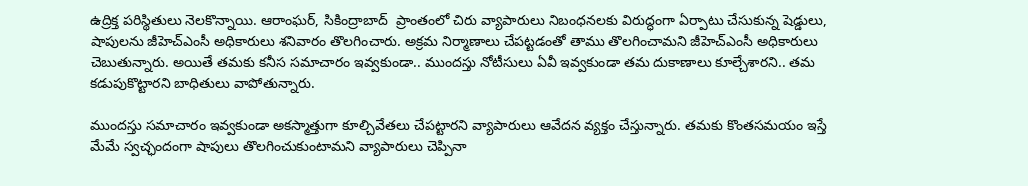ఉద్రిక్త పరిస్థితులు నెలకొన్నాయి. ఆరాంఘర్, సికింద్రాబాద్  ప్రాంతంలో చిరు వ్యాపారులు నిబంధనలకు విరుద్ధంగా ఏర్పాటు చేసుకున్న షెడ్డులు, షాపులను జీహెచ్ఎంసీ అధికారులు శనివారం తొలగించారు. అక్రమ నిర్మాణాలు చేపట్టడంతో తాము తొలగించామని జీహెచ్ఎంసీ అధికారులు చెబుతున్నారు. అయితే తమకు కనీస సమాచారం ఇవ్వకుండా.. ముందస్తు నోటీసులు ఏవీ ఇవ్వకుండా తమ దుకాణాలు కూల్చేశారని.. తమ కడుపుకొట్టారని బాధితులు వాపోతున్నారు.

ముందస్తు సమాచారం ఇవ్వకుండా అకస్మాత్తుగా కూల్చివేతలు చేపట్టారని వ్యాపారులు ఆవేదన వ్యక్తం చేస్తున్నారు. తమకు కొంతసమయం ఇస్తే మేమే స్వచ్ఛందంగా షాపులు తొలగించుకుంటామని వ్యాపారులు చెప్పినా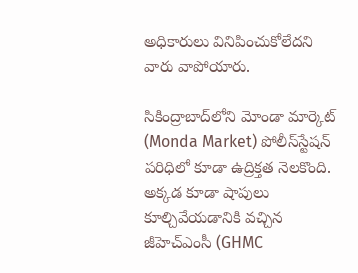అధికారులు వినిపించుకోలేదని వారు వాపోయారు.

సికింద్రాబాద్‌లోని మోండా మార్కెట్ (Monda Market) పోలీస్‌స్టేషన్ పరిధిలో కూడా ఉద్రిక్తత నెలకొంది. అక్కడ కూడా షాపులు కూల్చివేయడానికి వచ్చిన జీహెచ్ఎంసీ (GHMC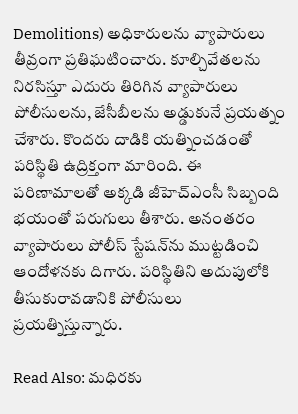Demolitions) అధికారులను వ్యాపారులు తీవ్రంగా ప్రతిఘటించారు. కూల్చివేతలను నిరసిస్తూ ఎదురు తిరిగిన వ్యాపారులు పోలీసులను, జేసీబీలను అడ్డుకునే ప్రయత్నం చేశారు. కొందరు దాడికి యత్నించడంతో పరిస్థితి ఉద్రిక్తంగా మారింది. ఈ పరిణామాలతో అక్కడి జీహెచ్ఎంసీ సిబ్బంది భయంతో పరుగులు తీశారు. అనంతరం వ్యాపారులు పోలీస్ స్టేషన్‌ను ముట్టడించి ఆందోళనకు దిగారు. పరిస్థితిని అదుపులోకి తీసుకురావడానికి పోలీసులు ప్రయత్నిస్తున్నారు.

Read Also: మధిరకు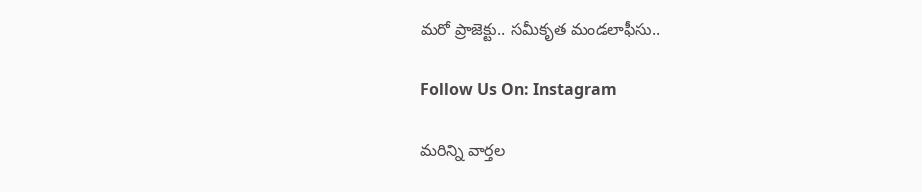మరో ప్రాజెక్టు.. సమీకృత మండలాఫీసు..

Follow Us On: Instagram

మ‌రిన్ని వార్త‌ల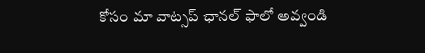కోసం మా వాట్స‌ప్ ఛాన‌ల్ ఫాలో అవ్వండి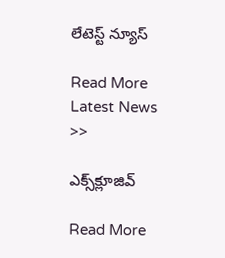లేటెస్ట్ న్యూస్‌

Read More Latest News >>

ఎక్స్‌క్లూజివ్‌

Read More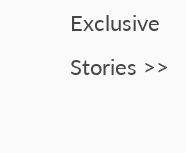Exclusive Stories >>